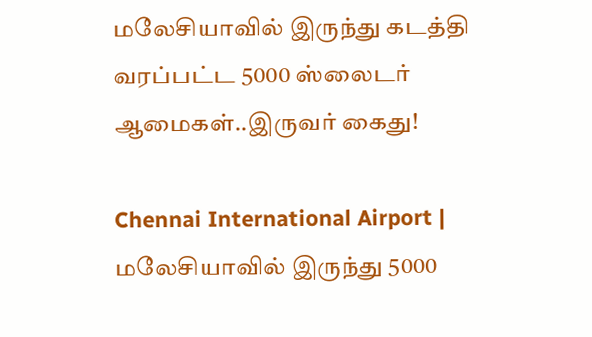மலேசியாவில் இருந்து கடத்தி வரப்பட்ட 5000 ஸ்லைடர் ஆமைகள்..இருவர் கைது!

Chennai International Airport | மலேசியாவில் இருந்து 5000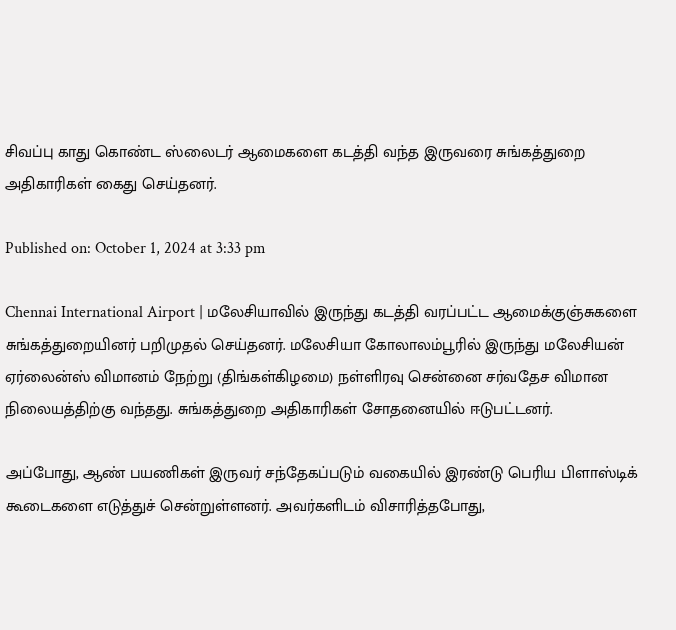சிவப்பு காது கொண்ட ஸ்லைடர் ஆமைகளை கடத்தி வந்த இருவரை சுங்கத்துறை அதிகாரிகள் கைது செய்தனர்.

Published on: October 1, 2024 at 3:33 pm

Chennai International Airport | மலேசியாவில் இருந்து கடத்தி வரப்பட்ட ஆமைக்குஞ்சுகளை சுங்கத்துறையினர் பறிமுதல் செய்தனர். மலேசியா கோலாலம்பூரில் இருந்து மலேசியன் ஏர்லைன்ஸ் விமானம் நேற்று (திங்கள்கிழமை) நள்ளிரவு சென்னை சர்வதேச விமான நிலையத்திற்கு வந்தது. சுங்கத்துறை அதிகாரிகள் சோதனையில் ஈடுபட்டனர்.

அப்போது, ஆண் பயணிகள் இருவர் சந்தேகப்படும் வகையில் இரண்டு பெரிய பிளாஸ்டிக் கூடைகளை எடுத்துச் சென்றுள்ளனர். அவர்களிடம் விசாரித்தபோது,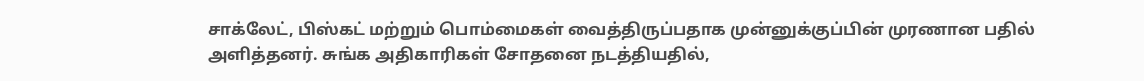சாக்லேட், பிஸ்கட் மற்றும் பொம்மைகள் வைத்திருப்பதாக முன்னுக்குப்பின் முரணான பதில் அளித்தனர். சுங்க அதிகாரிகள் சோதனை நடத்தியதில்,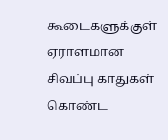கூடைகளுக்குள் ஏராளமான சிவப்பு காதுகள் கொண்ட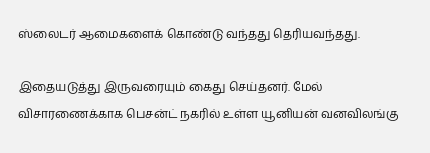ஸ்லைடர் ஆமைகளைக் கொண்டு வந்தது தெரியவந்தது.

இதையடுத்து இருவரையும் கைது செய்தனர். மேல் விசாரணைக்காக பெசன்ட் நகரில் உள்ள யூனியன் வனவிலங்கு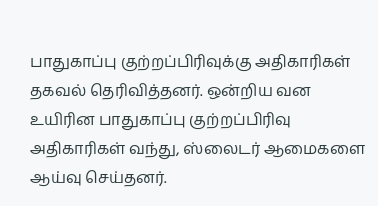பாதுகாப்பு குற்றப்பிரிவுக்கு அதிகாரிகள் தகவல் தெரிவித்தனர். ஒன்றிய வன உயிரின பாதுகாப்பு குற்றப்பிரிவு அதிகாரிகள் வந்து, ஸ்லைடர் ஆமைகளை ஆய்வு செய்தனர்.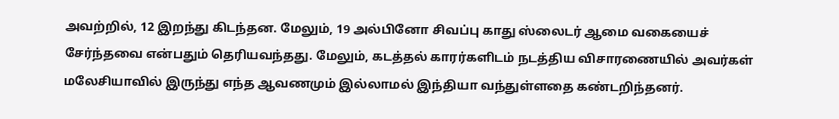அவற்றில், 12 இறந்து கிடந்தன. மேலும், 19 அல்பினோ சிவப்பு காது ஸ்லைடர் ஆமை வகையைச் சேர்ந்தவை என்பதும் தெரியவந்தது. மேலும், கடத்தல் காரர்களிடம் நடத்திய விசாரணையில் அவர்கள் மலேசியாவில் இருந்து எந்த ஆவணமும் இல்லாமல் இந்தியா வந்துள்ளதை கண்டறிந்தனர்.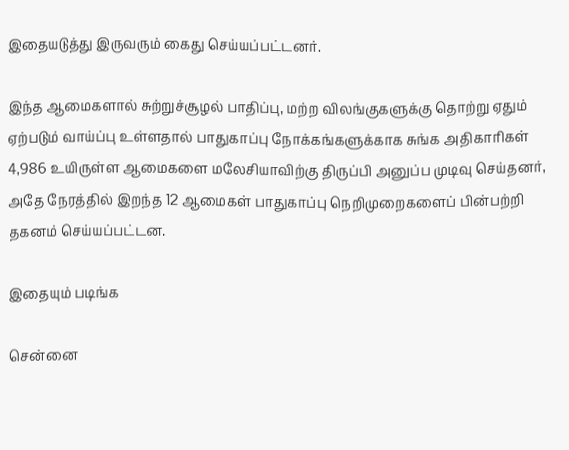இதையடுத்து இருவரும் கைது செய்யப்பட்டனர்.

இந்த ஆமைகளால் சுற்றுச்சூழல் பாதிப்பு, மற்ற விலங்குகளுக்கு தொற்று ஏதும் ஏற்படும் வாய்ப்பு உள்ளதால் பாதுகாப்பு நோக்கங்களுக்காக சுங்க அதிகாரிகள் 4,986 உயிருள்ள ஆமைகளை மலேசியாவிற்கு திருப்பி அனுப்ப முடிவு செய்தனர், அதே நேரத்தில் இறந்த 12 ஆமைகள் பாதுகாப்பு நெறிமுறைகளைப் பின்பற்றி தகனம் செய்யப்பட்டன.

இதையும் படிங்க

சென்னை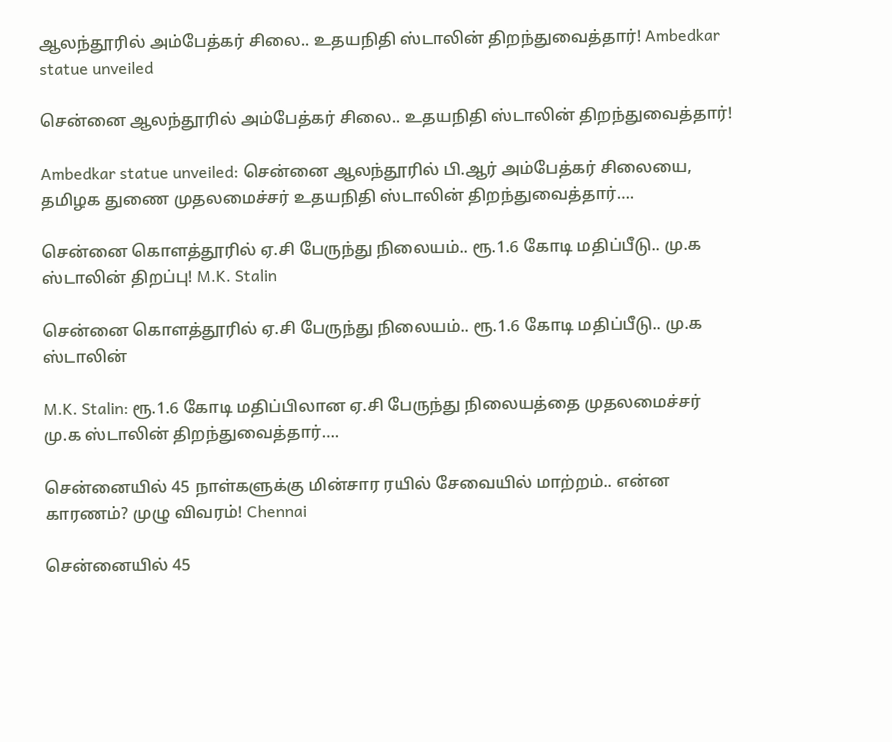ஆலந்தூரில் அம்பேத்கர் சிலை.. உதயநிதி ஸ்டாலின் திறந்துவைத்தார்! Ambedkar statue unveiled

சென்னை ஆலந்தூரில் அம்பேத்கர் சிலை.. உதயநிதி ஸ்டாலின் திறந்துவைத்தார்!

Ambedkar statue unveiled: சென்னை ஆலந்தூரில் பி.ஆர் அம்பேத்கர் சிலையை, தமிழக துணை முதலமைச்சர் உதயநிதி ஸ்டாலின் திறந்துவைத்தார்….

சென்னை கொளத்தூரில் ஏ.சி பேருந்து நிலையம்.. ரூ.1.6 கோடி மதிப்பீடு.. மு.க ஸ்டாலின் திறப்பு! M.K. Stalin

சென்னை கொளத்தூரில் ஏ.சி பேருந்து நிலையம்.. ரூ.1.6 கோடி மதிப்பீடு.. மு.க ஸ்டாலின்

M.K. Stalin: ரூ.1.6 கோடி மதிப்பிலான ஏ.சி பேருந்து நிலையத்தை முதலமைச்சர் மு.க ஸ்டாலின் திறந்துவைத்தார்….

சென்னையில் 45 நாள்களுக்கு மின்சார ரயில் சேவையில் மாற்றம்.. என்ன காரணம்? முழு விவரம்! Chennai

சென்னையில் 45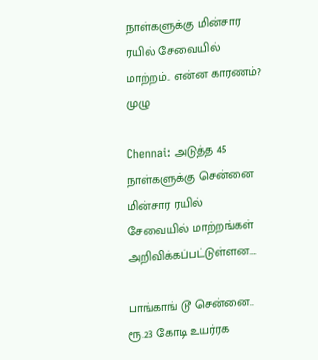நாள்களுக்கு மின்சார ரயில் சேவையில் மாற்றம்.. என்ன காரணம்? முழு

Chennai: அடுத்த 45 நாள்களுக்கு சென்னை மின்சார ரயில் சேவையில் மாற்றங்கள் அறிவிக்கப்பட்டுள்ளன….

பாங்காங் டூ சென்னை.. ரூ.23 கோடி உயர்ரக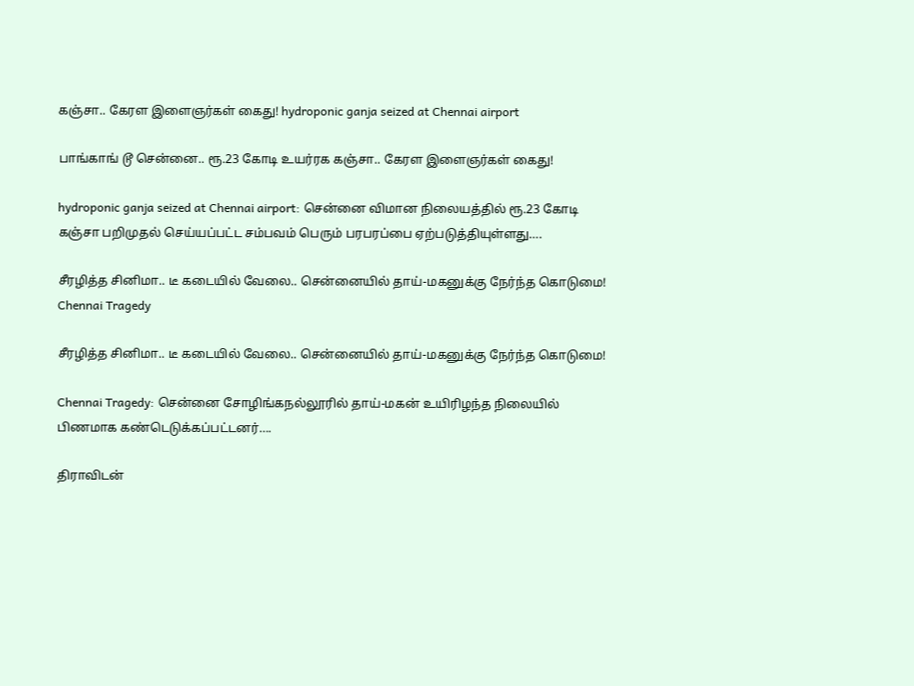கஞ்சா.. கேரள இளைஞர்கள் கைது! hydroponic ganja seized at Chennai airport

பாங்காங் டூ சென்னை.. ரூ.23 கோடி உயர்ரக கஞ்சா.. கேரள இளைஞர்கள் கைது!

hydroponic ganja seized at Chennai airport: சென்னை விமான நிலையத்தில் ரூ.23 கோடி கஞ்சா பறிமுதல் செய்யப்பட்ட சம்பவம் பெரும் பரபரப்பை ஏற்படுத்தியுள்ளது….

சீரழித்த சினிமா.. டீ கடையில் வேலை.. சென்னையில் தாய்-மகனுக்கு நேர்ந்த கொடுமை! Chennai Tragedy

சீரழித்த சினிமா.. டீ கடையில் வேலை.. சென்னையில் தாய்-மகனுக்கு நேர்ந்த கொடுமை!

Chennai Tragedy: சென்னை சோழிங்கநல்லூரில் தாய்-மகன் உயிரிழந்த நிலையில் பிணமாக கண்டெடுக்கப்பட்டனர்….

திராவிடன்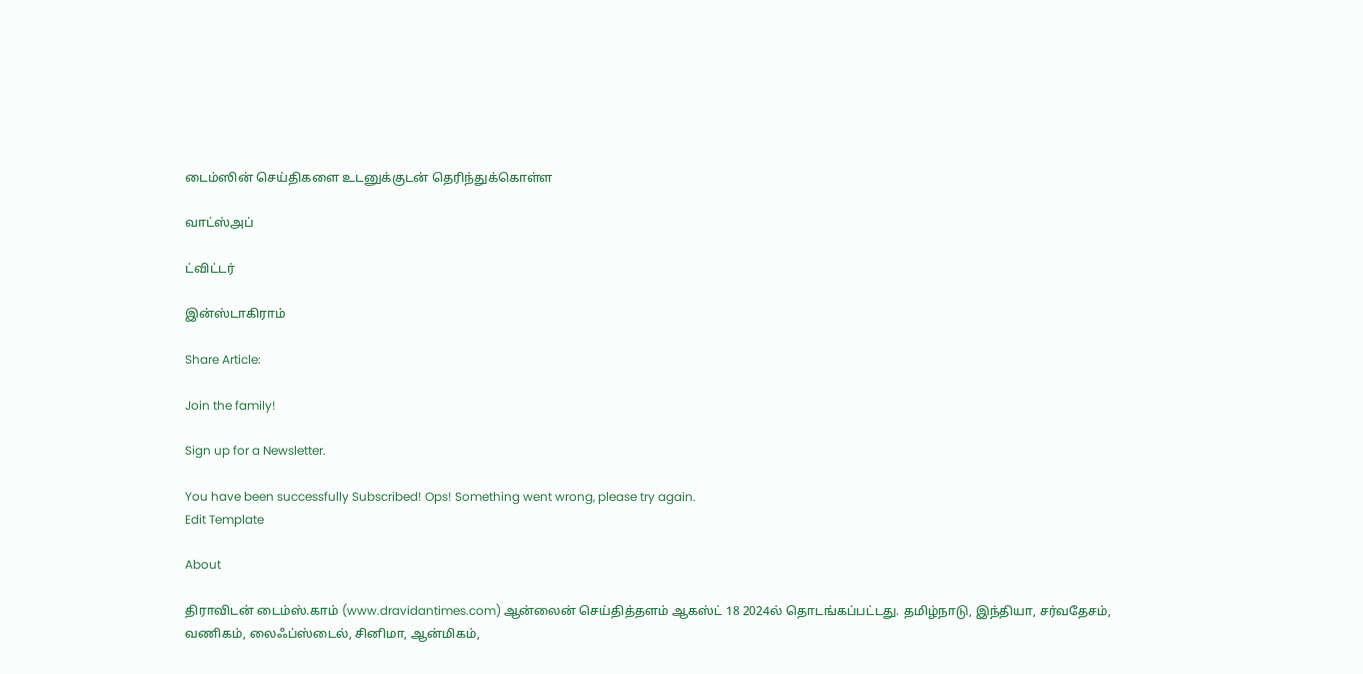டைம்ஸின் செய்திகளை உடனுக்குடன் தெரிந்துக்கொள்ள

வாட்ஸ்அப்

ட்விட்டர்

இன்ஸ்டாகிராம்

Share Article:

Join the family!

Sign up for a Newsletter.

You have been successfully Subscribed! Ops! Something went wrong, please try again.
Edit Template

About

திராவிடன் டைம்ஸ்.காம் (www.dravidantimes.com) ஆன்லைன் செய்தித்தளம் ஆகஸ்ட் 18 2024ல் தொடங்கப்பட்டது. தமிழ்நாடு, இந்தியா, சர்வதேசம், வணிகம், லைஃப்ஸ்டைல், சினிமா, ஆன்மிகம்,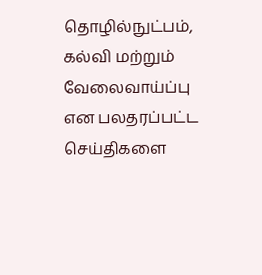தொழில்நுட்பம், கல்வி மற்றும் வேலைவாய்ப்பு என பலதரப்பட்ட செய்திகளை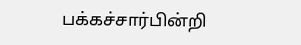பக்கச்சார்பின்றி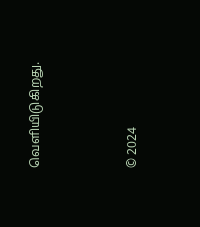வெளியிடுகிறது.



© 2024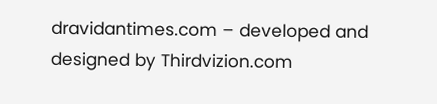dravidantimes.com – developed and designed by Thirdvizion.com